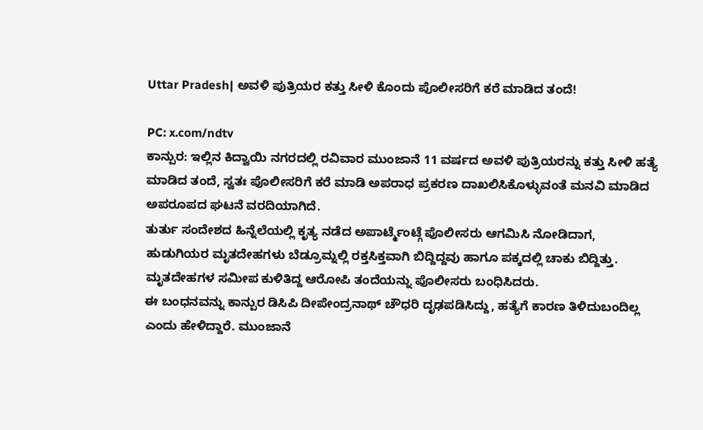Uttar Pradesh| ಅವಳಿ ಪುತ್ರಿಯರ ಕತ್ತು ಸೀಳಿ ಕೊಂದು ಪೊಲೀಸರಿಗೆ ಕರೆ ಮಾಡಿದ ತಂದೆ!

PC: x.com/ndtv
ಕಾನ್ಪುರ: ಇಲ್ಲಿನ ಕಿದ್ವಾಯಿ ನಗರದಲ್ಲಿ ರವಿವಾರ ಮುಂಜಾನೆ 11 ವರ್ಷದ ಅವಳಿ ಪುತ್ರಿಯರನ್ನು ಕತ್ತು ಸೀಳಿ ಹತ್ಯೆ ಮಾಡಿದ ತಂದೆ, ಸ್ವತಃ ಪೊಲೀಸರಿಗೆ ಕರೆ ಮಾಡಿ ಅಪರಾಧ ಪ್ರಕರಣ ದಾಖಲಿಸಿಕೊಳ್ಳುವಂತೆ ಮನವಿ ಮಾಡಿದ ಅಪರೂಪದ ಘಟನೆ ವರದಿಯಾಗಿದೆ.
ತುರ್ತು ಸಂದೇಶದ ಹಿನ್ನೆಲೆಯಲ್ಲಿ ಕೃತ್ಯ ನಡೆದ ಅಪಾರ್ಟ್ಮೆಂಟ್ಗೆ ಪೊಲೀಸರು ಆಗಮಿಸಿ ನೋಡಿದಾಗ, ಹುಡುಗಿಯರ ಮೃತದೇಹಗಳು ಬೆಡ್ರೂಮ್ನಲ್ಲಿ ರಕ್ತಸಿಕ್ತವಾಗಿ ಬಿದ್ದಿದ್ದವು ಹಾಗೂ ಪಕ್ಕದಲ್ಲಿ ಚಾಕು ಬಿದ್ದಿತ್ತು. ಮೃತದೇಹಗಳ ಸಮೀಪ ಕುಳಿತಿದ್ದ ಆರೋಪಿ ತಂದೆಯನ್ನು ಪೊಲೀಸರು ಬಂಧಿಸಿದರು.
ಈ ಬಂಧನವನ್ನು ಕಾನ್ಪುರ ಡಿಸಿಪಿ ದೀಪೇಂದ್ರನಾಥ್ ಚೌಧರಿ ದೃಢಪಡಿಸಿದ್ದು, ಹತ್ಯೆಗೆ ಕಾರಣ ತಿಳಿದುಬಂದಿಲ್ಲ ಎಂದು ಹೇಳಿದ್ದಾರೆ. ಮುಂಜಾನೆ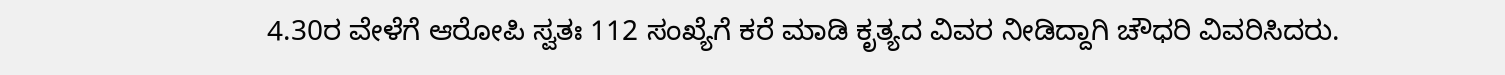4.30ರ ವೇಳೆಗೆ ಆರೋಪಿ ಸ್ವತಃ 112 ಸಂಖ್ಯೆಗೆ ಕರೆ ಮಾಡಿ ಕೃತ್ಯದ ವಿವರ ನೀಡಿದ್ದಾಗಿ ಚೌಧರಿ ವಿವರಿಸಿದರು.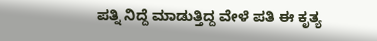ಪತ್ನಿ ನಿದ್ದೆ ಮಾಡುತ್ತಿದ್ದ ವೇಳೆ ಪತಿ ಈ ಕೃತ್ಯ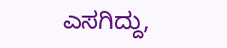ಎಸಗಿದ್ದು,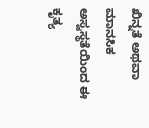ಖಿನ್ನತೆ ಅಥವಾ ಮಾನಸಿಕ ಅಸ್ವಸ್ಥತೆಯಿಂದ ಈ ಕೃತ್ಯ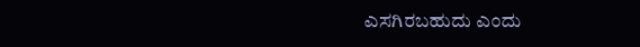ಎಸಗಿರಬಹುದು ಎಂದು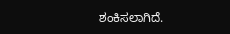ಶಂಕಿಸಲಾಗಿದೆ.